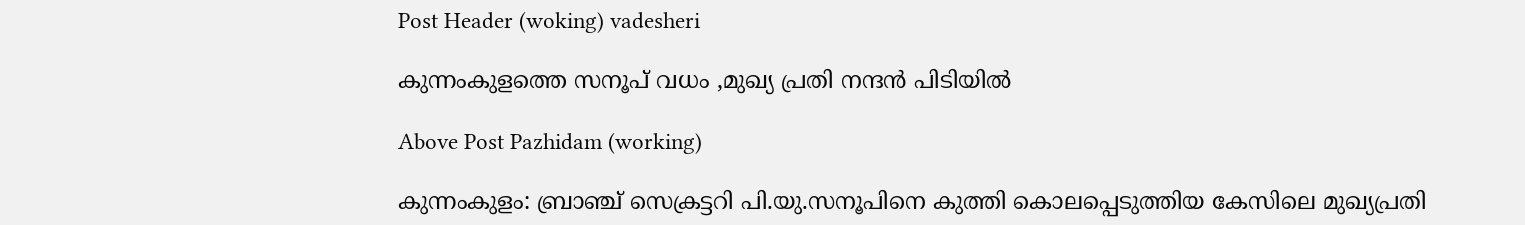Post Header (woking) vadesheri

കുന്നംകുളത്തെ സനൂപ് വധം ,മുഖ്യ പ്രതി നന്ദൻ പിടിയിൽ

Above Post Pazhidam (working)

കുന്നംകുളം: ബ്രാഞ്ച് സെക്രട്ടറി പി.യു.സനൂപിനെ കുത്തി കൊലപ്പെടുത്തിയ കേസിലെ മുഖ്യപ്രതി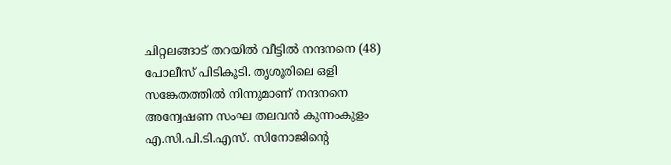ചിറ്റലങ്ങാട് തറയില്‍ വീട്ടില്‍ നന്ദനനെ (48) പോലീസ് പിടികൂടി. തൃശൂരിലെ ഒളി സങ്കേതത്തില്‍ നിന്നുമാണ് നന്ദനനെ അന്വേഷണ സംഘ തലവന്‍ കുന്നംകുളം എ.സി.പി.ടി.എസ്. സിനോജിന്റെ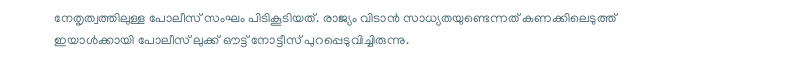നേതൃത്വത്തിലുള്ള പോലീസ് സംഘം പിടികൂടിയത്. രാജ്യം വിടാന്‍ സാധ്യതയുണ്ടെന്നത് കണക്കിലെടുത്ത് ഇയാള്‍ക്കായി പോലീസ് ലുക്ക് ഔട്ട് നോട്ടീസ് പുറപ്പെടുവിച്ചിരുന്നു.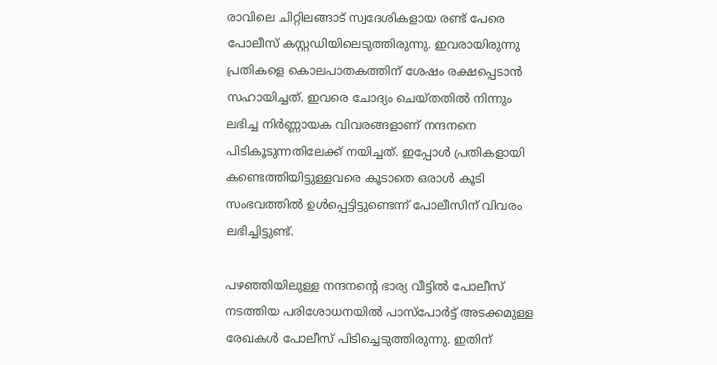രാവിലെ ചിറ്റിലങ്ങാട് സ്വദേശികളായ രണ്ട് പേരെ പോലീസ് കസ്റ്റഡിയിലെടുത്തിരുന്നു. ഇവരായിരുന്നു പ്രതികളെ കൊലപാതകത്തിന് ശേഷം രക്ഷപ്പെടാന്‍ സഹായിച്ചത്. ഇവരെ ചോദ്യം ചെയ്തതില്‍ നിന്നും ലഭിച്ച നിര്‍ണ്ണായക വിവരങ്ങളാണ് നന്ദനനെ പിടികൂടുന്നതിലേക്ക് നയിച്ചത്. ഇപ്പോള്‍ പ്രതികളായി കണ്ടെത്തിയിട്ടുള്ളവരെ കൂടാതെ ഒരാള്‍ കൂടി സംഭവത്തില്‍ ഉള്‍പ്പെട്ടിട്ടുണ്ടെന്ന് പോലീസിന് വിവരം ലഭിച്ചിട്ടുണ്ട്.

പഴഞ്ഞിയിലുള്ള നന്ദനന്റെ ഭാര്യ വീട്ടില്‍ പോലീസ് നടത്തിയ പരിശോധനയില്‍ പാസ്‌പോര്‍ട്ട് അടക്കമുള്ള രേഖകള്‍ പോലീസ് പിടിച്ചെടുത്തിരുന്നു. ഇതിന്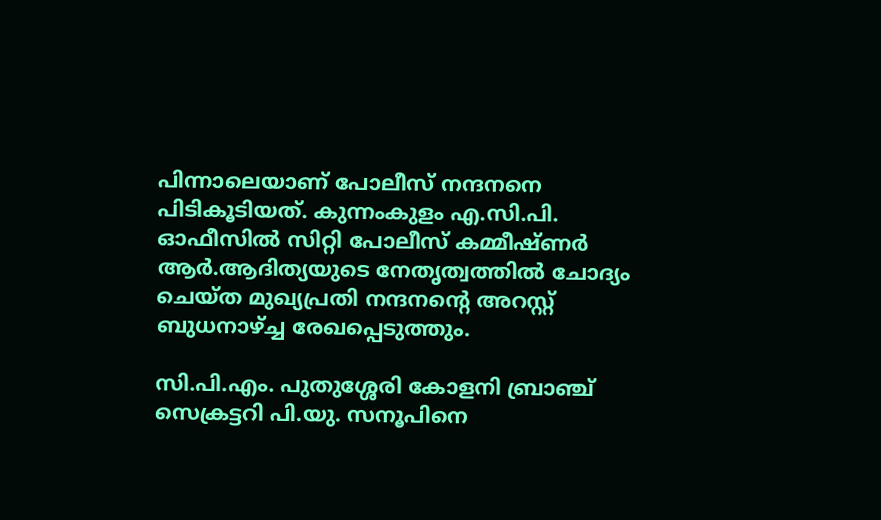പിന്നാലെയാണ് പോലീസ് നന്ദനനെ പിടികൂടിയത്. കുന്നംകുളം എ.സി.പി. ഓഫീസില്‍ സിറ്റി പോലീസ് കമ്മീഷ്ണര്‍ ആര്‍.ആദിത്യയുടെ നേതൃത്വത്തില്‍ ചോദ്യം ചെയ്ത മുഖ്യപ്രതി നന്ദനന്റെ അറസ്റ്റ് ബുധനാഴ്ച്ച രേഖപ്പെടുത്തും.

സി.പി.എം. പുതുശ്ശേരി കോളനി ബ്രാഞ്ച് സെക്രട്ടറി പി.യു. സനൂപിനെ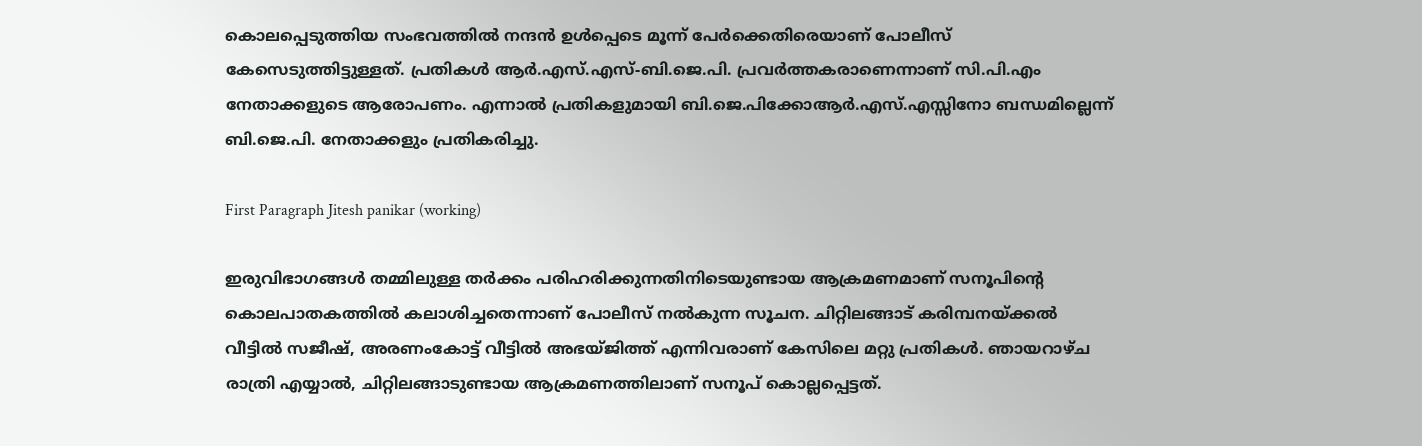കൊലപ്പെടുത്തിയ സംഭവത്തിൽ നന്ദൻ ഉൾപ്പെടെ മൂന്ന് പേർക്കെതിരെയാണ് പോലീസ് കേസെടുത്തിട്ടുള്ളത്. പ്രതികൾ ആർ.എസ്.എസ്-ബി.ജെ.പി. പ്രവർത്തകരാണെന്നാണ് സി.പി.എം നേതാക്കളുടെ ആരോപണം. എന്നാൽ പ്രതികളുമായി ബി.ജെ.പിക്കോആർ.എസ്.എസ്സിനോ ബന്ധമില്ലെന്ന് ബി.ജെ.പി. നേതാക്കളും പ്രതികരിച്ചു.

First Paragraph Jitesh panikar (working)

ഇരുവിഭാഗങ്ങൾ തമ്മിലുള്ള തർക്കം പരിഹരിക്കുന്നതിനിടെയുണ്ടായ ആക്രമണമാണ് സനൂപിന്റെ കൊലപാതകത്തിൽ കലാശിച്ചതെന്നാണ് പോലീസ് നൽകുന്ന സൂചന. ചിറ്റിലങ്ങാട് കരിമ്പനയ്ക്കൽ വീട്ടിൽ സജീഷ്, അരണംകോട്ട് വീട്ടിൽ അഭയ്ജിത്ത് എന്നിവരാണ് കേസിലെ മറ്റു പ്രതികൾ. ഞായറാഴ്ച രാത്രി എയ്യാൽ, ചിറ്റിലങ്ങാടുണ്ടായ ആക്രമണത്തിലാണ് സനൂപ് കൊല്ലപ്പെട്ടത്.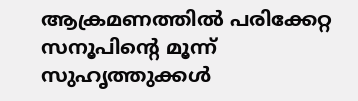ആക്രമണത്തിൽ പരിക്കേറ്റ സനൂപിന്റെ മൂന്ന് സുഹൃത്തുക്കൾ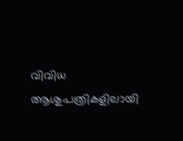വിവിധ ആശുപത്രികളിലായി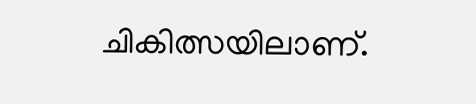ചികിത്സയിലാണ്.